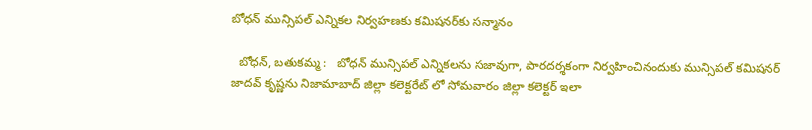బోధన్ మున్సిపల్ ఎన్నికల నిర్వహణకు కమిషనర్‌కు సన్మానం

  బోధన్, బతుకమ్మ :   బోధన్ మున్సిపల్ ఎన్నికలను సజావుగా, పారదర్శకంగా నిర్వహించినందుకు మున్సిపల్ కమిషనర్ జాదవ్ కృష్ణను నిజామాబాద్ జిల్లా కలెక్టరేట్ లో సోమవారం జిల్లా కలెక్టర్ ఇలా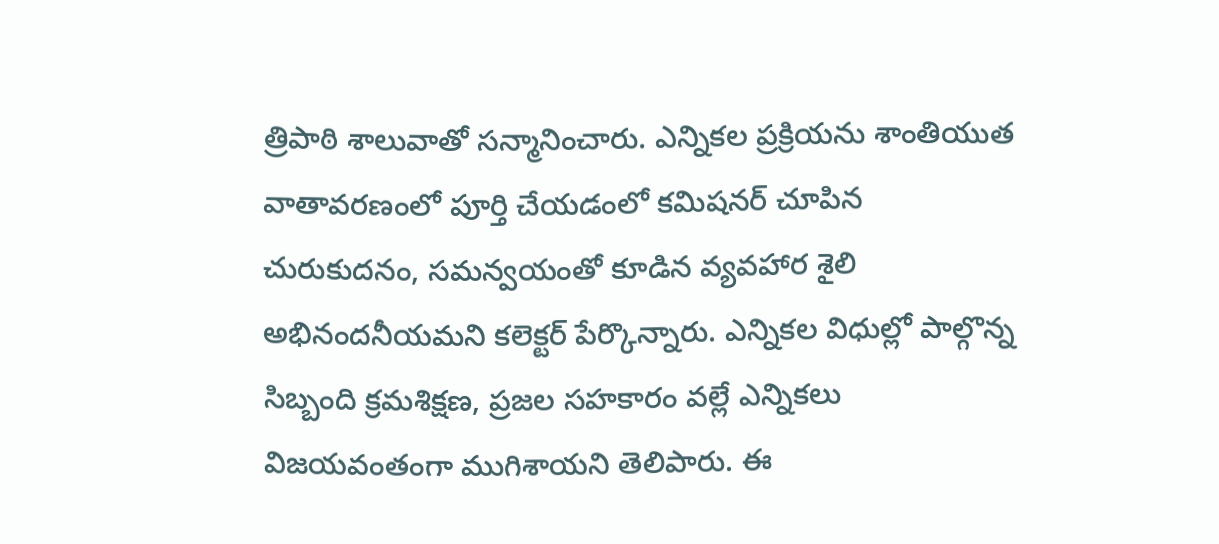త్రిపాఠి శాలువాతో సన్మానించారు. ఎన్నికల ప్రక్రియను శాంతియుత వాతావరణంలో పూర్తి చేయడంలో కమిషనర్ చూపిన చురుకుదనం, సమన్వయంతో కూడిన వ్యవహార శైలి అభినందనీయమని కలెక్టర్ పేర్కొన్నారు. ఎన్నికల విధుల్లో పాల్గొన్న సిబ్బంది క్రమశిక్షణ, ప్రజల సహకారం వల్లే ఎన్నికలు విజయవంతంగా ముగిశాయని తెలిపారు. ఈ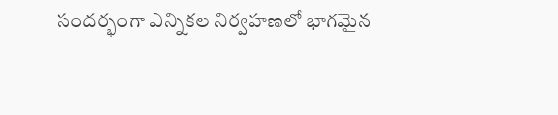సందర్భంగా ఎన్నికల నిర్వహణలో భాగమైన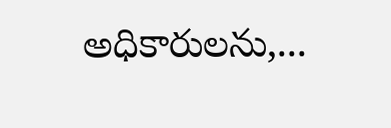అధికారులను,...